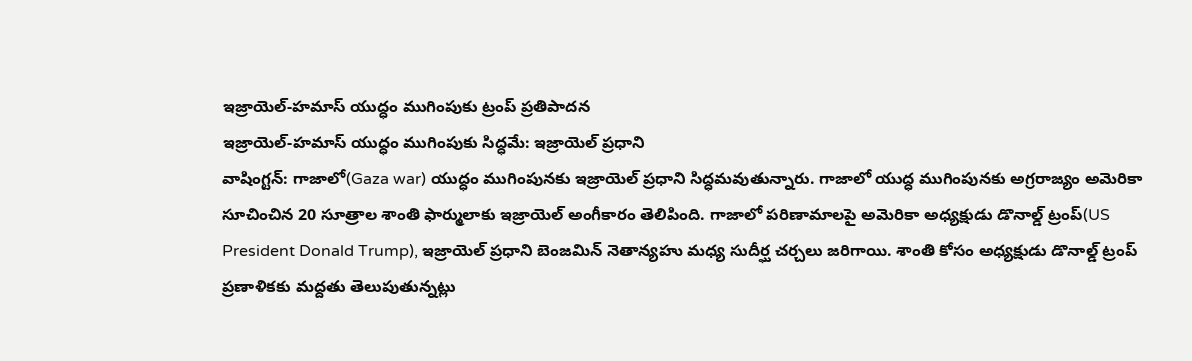ఇజ్రాయెల్-హమాస్ యుద్ధం ముగింపుకు ట్రంప్ ప్రతిపాదన
ఇజ్రాయెల్-హమాస్ యుద్ధం ముగింపుకు సిద్ధమే: ఇజ్రాయెల్ ప్రధాని
వాషింగ్టన్: గాజాలో(Gaza war) యుద్ధం ముగింపునకు ఇజ్రాయెల్ ప్రధాని సిద్ధమవుతున్నారు. గాజాలో యుద్ధ ముగింపునకు అగ్రరాజ్యం అమెరికా సూచించిన 20 సూత్రాల శాంతి ఫార్ములాకు ఇజ్రాయెల్ అంగీకారం తెలిపింది. గాజాలో పరిణామాలపై అమెరికా అధ్యక్షుడు డొనాల్డ్ ట్రంప్(US President Donald Trump), ఇజ్రాయెల్ ప్రధాని బెంజమిన్ నెతాన్యహు మధ్య సుదీర్ఘ చర్చలు జరిగాయి. శాంతి కోసం అధ్యక్షుడు డొనాల్డ్ ట్రంప్ ప్రణాళికకు మద్దతు తెలుపుతున్నట్లు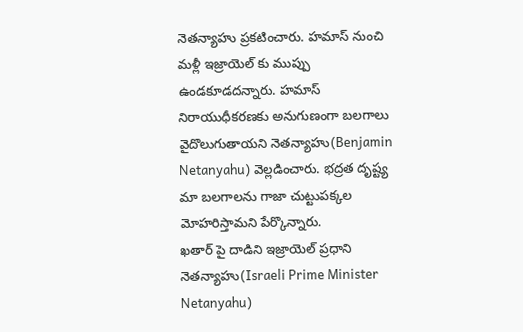నెతన్యాహు ప్రకటించారు. హమాస్ నుంచి మళ్లీ ఇజ్రాయెల్ కు ముప్పు ఉండకూడదన్నారు. హమాస్ నిరాయుధీకరణకు అనుగుణంగా బలగాలు వైదొలుగుతాయని నెతన్యాహు(Benjamin Netanyahu) వెల్లడించారు. భద్రత దృష్ట్య మా బలగాలను గాజా చుట్టుపక్కల మోహరిస్తామని పేర్కొన్నారు.
ఖతార్ పై దాడిని ఇజ్రాయెల్ ప్రధాని నెతన్యాహు(Israeli Prime Minister Netanyahu)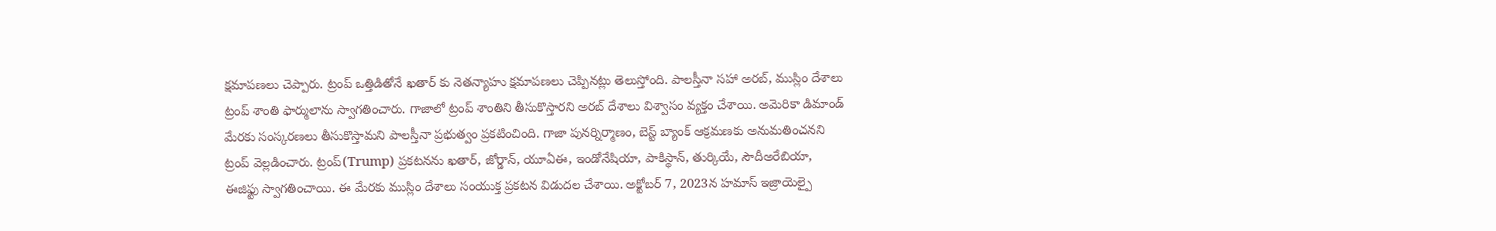క్షమాపణలు చెప్పారు. ట్రంప్ ఒత్తిడితోనే ఖతార్ కు నెతన్యాహు క్షమాపణలు చెప్పినట్లు తెలుస్తోంది. పాలస్తీనా సహా అరబ్, ముస్లిం దేశాలు ట్రంప్ శాంతి ఫార్ములాను స్వాగతించారు. గాజాలో ట్రంప్ శాంతిని తీసుకొస్తారని అరబ్ దేశాలు విశ్వాసం వ్యక్తం చేశాయి. అమెరికా డిమాండ్ మేరకు సంస్కరణలు తీసుకొస్తామని పాలస్తీనా ప్రభుత్వం ప్రకటించింది. గాజా పునర్నిర్మాణం, బెస్ట్ బ్యాంక్ ఆక్రమణకు అనుమతించనని ట్రంప్ వెల్లడించారు. ట్రంప్(Trump) ప్రకటనను ఖతార్, జోర్డాన్, యూఏఈ, ఇండోనేషియా, పాకిస్థాన్, తుర్కియే, సౌదీఅరేబియా, ఈజిఫ్టు స్వాగతించాయి. ఈ మేరకు ముస్లిం దేశాలు సంయుక్త ప్రకటన విడుదల చేశాయి. అక్టోబర్ 7, 2023న హమాస్ ఇజ్రాయెల్పై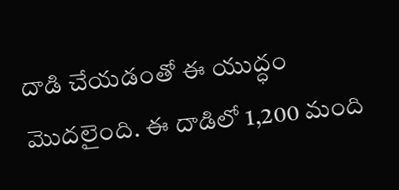దాడి చేయడంతో ఈ యుద్ధం మొదలైంది. ఈ దాడిలో 1,200 మంది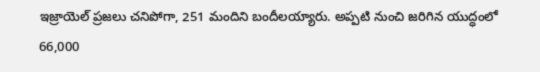ఇజ్రాయెల్ ప్రజలు చనిపోగా, 251 మందిని బందీలయ్యారు. అప్పటి నుంచి జరిగిన యుద్ధంలో 66,000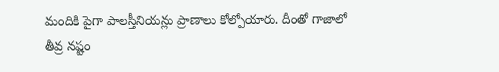మందికి పైగా పాలస్తీనియన్లు ప్రాణాలు కోల్పోయారు. దీంతో గాజాలో తీవ్ర నష్టం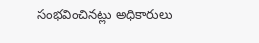సంభవించినట్లు అధికారులు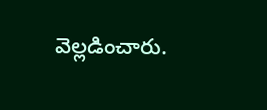వెల్లడించారు.